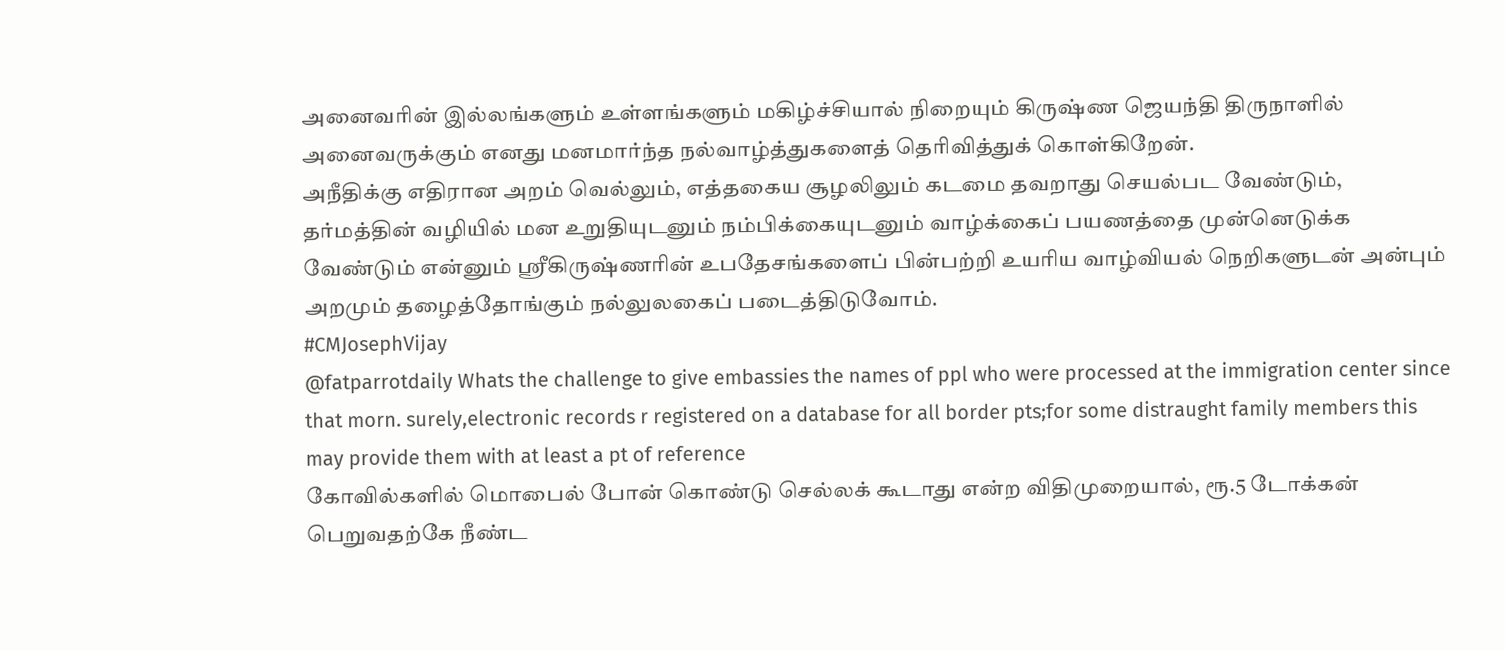அனைவரின் இல்லங்களும் உள்ளங்களும் மகிழ்ச்சியால் நிறையும் கிருஷ்ண ஜெயந்தி திருநாளில் அனைவருக்கும் எனது மனமார்ந்த நல்வாழ்த்துகளைத் தெரிவித்துக் கொள்கிறேன்.
அநீதிக்கு எதிரான அறம் வெல்லும், எத்தகைய சூழலிலும் கடமை தவறாது செயல்பட வேண்டும், தர்மத்தின் வழியில் மன உறுதியுடனும் நம்பிக்கையுடனும் வாழ்க்கைப் பயணத்தை முன்னெடுக்க வேண்டும் என்னும் ஸ்ரீகிருஷ்ணரின் உபதேசங்களைப் பின்பற்றி உயரிய வாழ்வியல் நெறிகளுடன் அன்பும் அறமும் தழைத்தோங்கும் நல்லுலகைப் படைத்திடுவோம்.
#CMJosephVijay
@fatparrotdaily Whats the challenge to give embassies the names of ppl who were processed at the immigration center since that morn. surely,electronic records r registered on a database for all border pts;for some distraught family members this may provide them with at least a pt of reference
கோவில்களில் மொபைல் போன் கொண்டு செல்லக் கூடாது என்ற விதிமுறையால், ரூ.5 டோக்கன் பெறுவதற்கே நீண்ட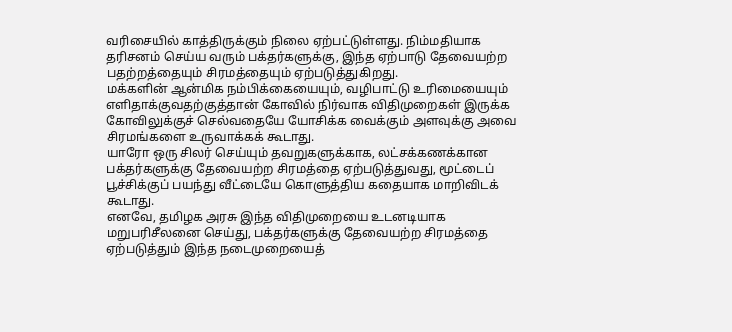வரிசையில் காத்திருக்கும் நிலை ஏற்பட்டுள்ளது. நிம்மதியாக தரிசனம் செய்ய வரும் பக்தர்களுக்கு, இந்த ஏற்பாடு தேவையற்ற பதற்றத்தையும் சிரமத்தையும் ஏற்படுத்துகிறது.
மக்களின் ஆன்மிக நம்பிக்கையையும், வழிபாட்டு உரிமையையும் எளிதாக்குவதற்குத்தான் கோவில் நிர்வாக விதிமுறைகள் இருக்க கோவிலுக்குச் செல்வதையே யோசிக்க வைக்கும் அளவுக்கு அவை சிரமங்களை உருவாக்கக் கூடாது.
யாரோ ஒரு சிலர் செய்யும் தவறுகளுக்காக, லட்சக்கணக்கான பக்தர்களுக்கு தேவையற்ற சிரமத்தை ஏற்படுத்துவது, மூட்டைப் பூச்சிக்குப் பயந்து வீட்டையே கொளுத்திய கதையாக மாறிவிடக் கூடாது.
எனவே, தமிழக அரசு இந்த விதிமுறையை உடனடியாக மறுபரிசீலனை செய்து, பக்தர்களுக்கு தேவையற்ற சிரமத்தை ஏற்படுத்தும் இந்த நடைமுறையைத்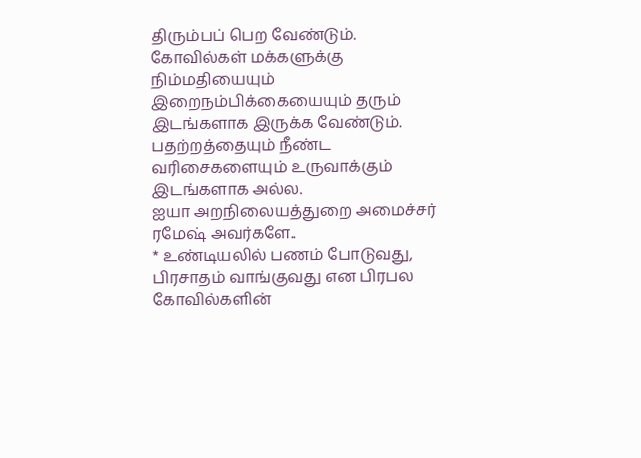திரும்பப் பெற வேண்டும். கோவில்கள் மக்களுக்கு நிம்மதியையும் இறைநம்பிக்கையையும் தரும் இடங்களாக இருக்க வேண்டும். பதற்றத்தையும் நீண்ட வரிசைகளையும் உருவாக்கும் இடங்களாக அல்ல.
ஐயா அறநிலையத்துறை அமைச்சர் ரமேஷ் அவர்களே..
* உண்டியலில் பணம் போடுவது, பிரசாதம் வாங்குவது என பிரபல கோவில்களின்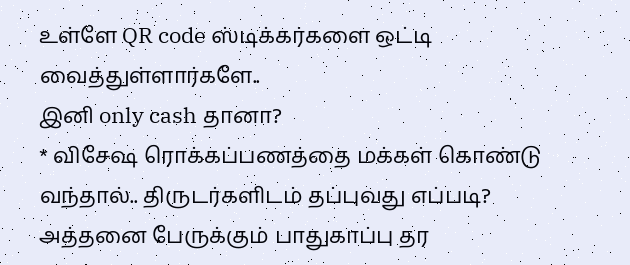உள்ளே QR code ஸ்டிக்கர்களை ஒட்டி வைத்துள்ளார்களே..
இனி only cash தானா?
* விசேஷ ரொக்கப்பணத்தை மக்கள் கொண்டு வந்தால்.. திருடர்களிடம் தப்புவது எப்படி?
அத்தனை பேருக்கும் பாதுகாப்பு தர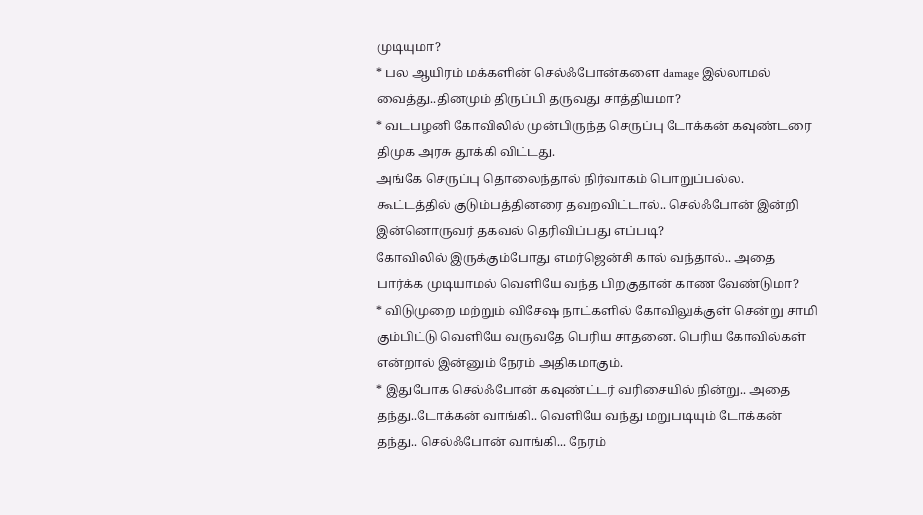முடியுமா?
* பல ஆயிரம் மக்களின் செல்ஃபோன்களை damage இல்லாமல் வைத்து..தினமும் திருப்பி தருவது சாத்தியமா?
* வடபழனி கோவிலில் முன்பிருந்த செருப்பு டோக்கன் கவுண்டரை திமுக அரசு தூக்கி விட்டது.
அங்கே செருப்பு தொலைந்தால் நிர்வாகம் பொறுப்பல்ல.
கூட்டத்தில் குடும்பத்தினரை தவறவிட்டால்.. செல்ஃபோன் இன்றி இன்னொருவர் தகவல் தெரிவிப்பது எப்படி?
கோவிலில் இருக்கும்போது எமர்ஜென்சி கால் வந்தால்.. அதை பார்க்க முடியாமல் வெளியே வந்த பிறகுதான் காண வேண்டுமா?
* விடுமுறை மற்றும் விசேஷ நாட்களில் கோவிலுக்குள் சென்று சாமி கும்பிட்டு வெளியே வருவதே பெரிய சாதனை. பெரிய கோவில்கள் என்றால் இன்னும் நேரம் அதிகமாகும்.
* இதுபோக செல்ஃபோன் கவுண்ட்டர் வரிசையில் நின்று.. அதை தந்து..டோக்கன் வாங்கி.. வெளியே வந்து மறுபடியும் டோக்கன் தந்து.. செல்ஃபோன் வாங்கி... நேரம்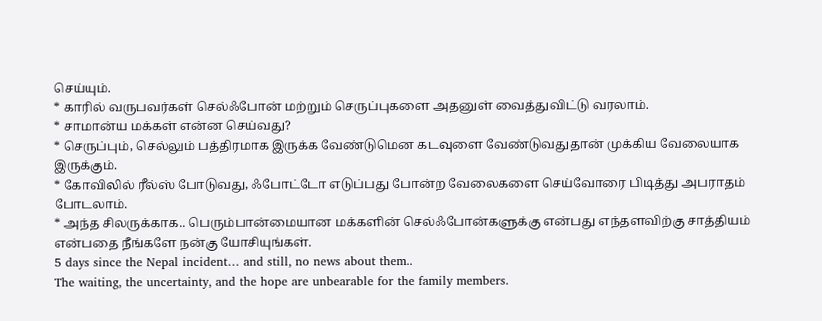செய்யும்.
* காரில் வருபவர்கள் செல்ஃபோன் மற்றும் செருப்புகளை அதனுள் வைத்துவிட்டு வரலாம்.
* சாமான்ய மக்கள் என்ன செய்வது?
* செருப்பும், செல்லும் பத்திரமாக இருக்க வேண்டுமென கடவுளை வேண்டுவதுதான் முக்கிய வேலையாக இருக்கும்.
* கோவிலில் ரீல்ஸ் போடுவது, ஃபோட்டோ எடுப்பது போன்ற வேலைகளை செய்வோரை பிடித்து அபராதம் போடலாம்.
* அந்த சிலருக்காக.. பெரும்பான்மையான மக்களின் செல்ஃபோன்களுக்கு என்பது எந்தளவிற்கு சாத்தியம் என்பதை நீங்களே நன்கு யோசியுங்கள்.
5 days since the Nepal incident… and still, no news about them..
The waiting, the uncertainty, and the hope are unbearable for the family members.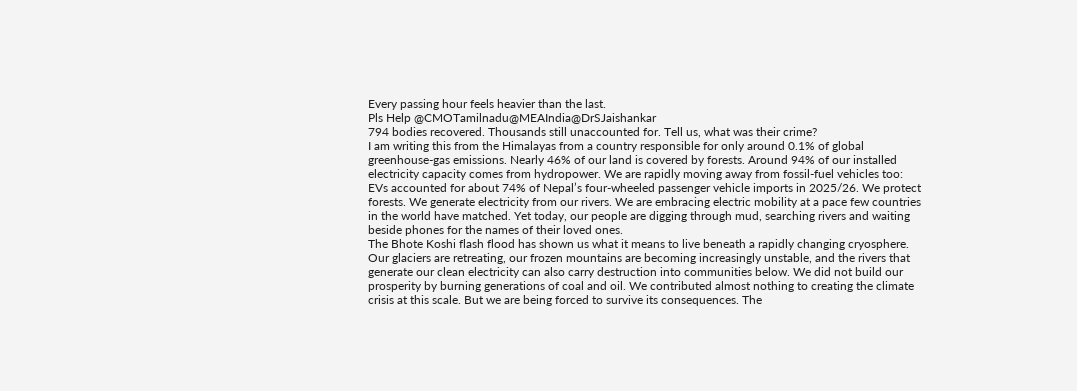Every passing hour feels heavier than the last.
Pls Help @CMOTamilnadu@MEAIndia@DrSJaishankar
794 bodies recovered. Thousands still unaccounted for. Tell us, what was their crime?
I am writing this from the Himalayas from a country responsible for only around 0.1% of global greenhouse-gas emissions. Nearly 46% of our land is covered by forests. Around 94% of our installed electricity capacity comes from hydropower. We are rapidly moving away from fossil-fuel vehicles too: EVs accounted for about 74% of Nepal’s four-wheeled passenger vehicle imports in 2025/26. We protect forests. We generate electricity from our rivers. We are embracing electric mobility at a pace few countries in the world have matched. Yet today, our people are digging through mud, searching rivers and waiting beside phones for the names of their loved ones.
The Bhote Koshi flash flood has shown us what it means to live beneath a rapidly changing cryosphere. Our glaciers are retreating, our frozen mountains are becoming increasingly unstable, and the rivers that generate our clean electricity can also carry destruction into communities below. We did not build our prosperity by burning generations of coal and oil. We contributed almost nothing to creating the climate crisis at this scale. But we are being forced to survive its consequences. The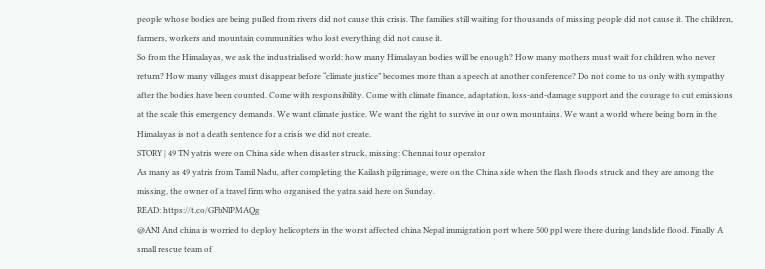people whose bodies are being pulled from rivers did not cause this crisis. The families still waiting for thousands of missing people did not cause it. The children, farmers, workers and mountain communities who lost everything did not cause it.
So from the Himalayas, we ask the industrialised world: how many Himalayan bodies will be enough? How many mothers must wait for children who never return? How many villages must disappear before “climate justice” becomes more than a speech at another conference? Do not come to us only with sympathy after the bodies have been counted. Come with responsibility. Come with climate finance, adaptation, loss-and-damage support and the courage to cut emissions at the scale this emergency demands. We want climate justice. We want the right to survive in our own mountains. We want a world where being born in the Himalayas is not a death sentence for a crisis we did not create.
STORY | 49 TN yatris were on China side when disaster struck, missing: Chennai tour operator
As many as 49 yatris from Tamil Nadu, after completing the Kailash pilgrimage, were on the China side when the flash floods struck and they are among the missing, the owner of a travel firm who organised the yatra said here on Sunday.
READ: https://t.co/GFbNlPMAQg
@ANI And china is worried to deploy helicopters in the worst affected china Nepal immigration port where 500 ppl were there during landslide flood. Finally A small rescue team of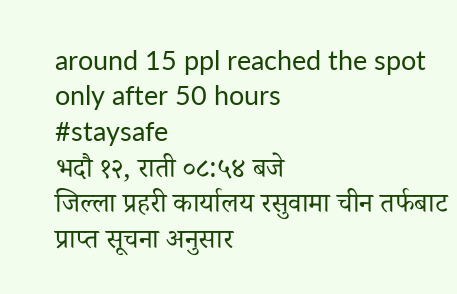around 15 ppl reached the spot only after 50 hours
#staysafe
भदौ १२, राती ०८:५४ बजे
जिल्ला प्रहरी कार्यालय रसुवामा चीन तर्फबाट प्राप्त सूचना अनुसार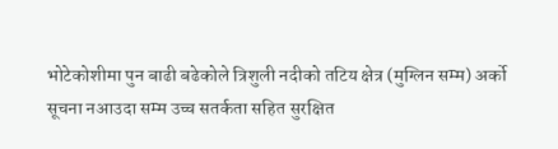भोटेकोशीमा पुन बाढी बढेकोले त्रिशुली नदीको तटिय क्षेत्र (मुग्लिन सम्म) अर्को सूचना नआउदा सम्म उच्च सतर्कता सहित सुरक्षित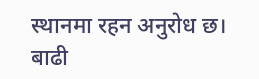स्थानमा रहन अनुरोध छ।
बाढी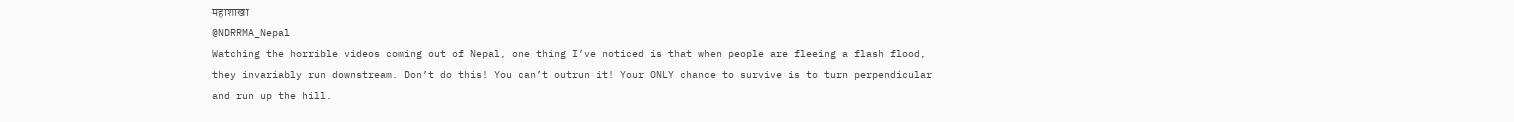महाशाखा
@NDRRMA_Nepal
Watching the horrible videos coming out of Nepal, one thing I’ve noticed is that when people are fleeing a flash flood, they invariably run downstream. Don’t do this! You can’t outrun it! Your ONLY chance to survive is to turn perpendicular and run up the hill.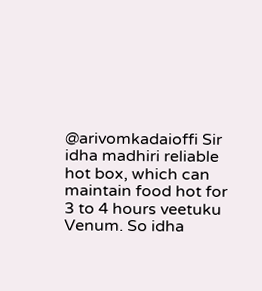@arivomkadaioffi Sir idha madhiri reliable hot box, which can maintain food hot for 3 to 4 hours veetuku Venum. So idha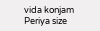vida konjam Periya size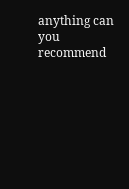anything can you recommend